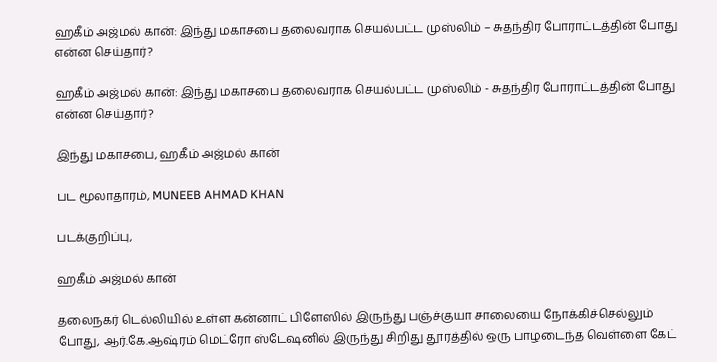ஹகீம் அஜ்மல் கான்: இந்து மகாசபை தலைவராக செயல்பட்ட முஸ்லிம் – சுதந்திர போராட்டத்தின் போது என்ன செய்தார்?

ஹகீம் அஜ்மல் கான்: இந்து மகாசபை தலைவராக செயல்பட்ட முஸ்லிம் - சுதந்திர போராட்டத்தின் போது என்ன செய்தார்?

இந்து மகாசபை, ஹகீம் அஜ்மல் கான்

பட மூலாதாரம், MUNEEB AHMAD KHAN

படக்குறிப்பு,

ஹகீம் அஜ்மல் கான்

தலைநகர் டெல்லியில் உள்ள கன்னாட் பிளேஸில் இருந்து பஞ்ச்குயா சாலையை நோக்கிச்செல்லும் போது, ஆர்.கே.ஆஷ்ரம் மெட்ரோ ஸ்டேஷனில் இருந்து சிறிது தூரத்தில் ஒரு பாழடைந்த வெள்ளை கேட்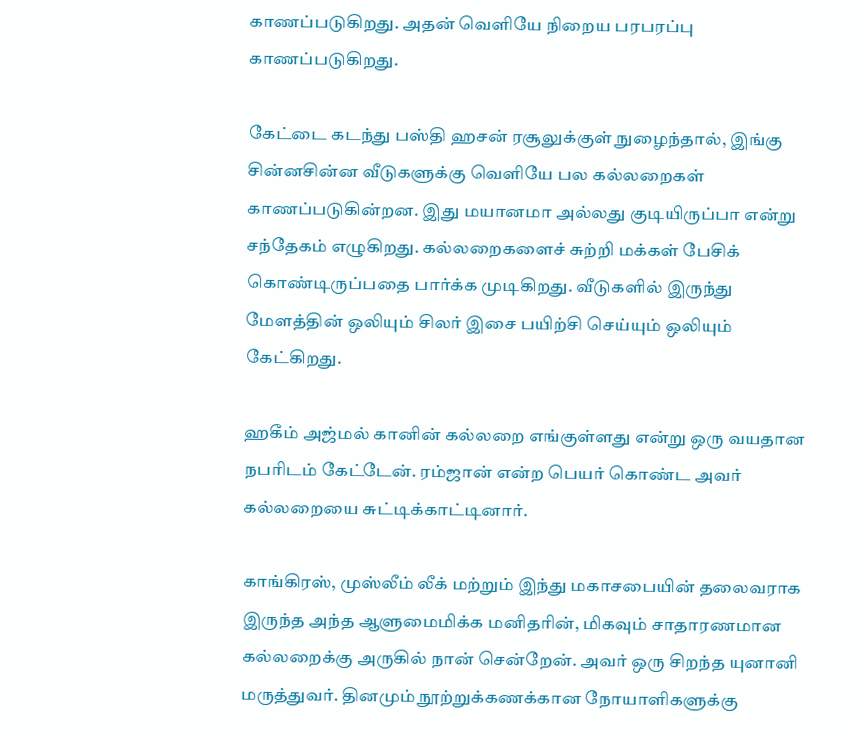காணப்படுகிறது. அதன் வெளியே நிறைய பரபரப்பு காணப்படுகிறது.

கேட்டை கடந்து பஸ்தி ஹசன் ரசூலுக்குள் நுழைந்தால், இங்கு சின்னசின்ன வீடுகளுக்கு வெளியே பல கல்லறைகள் காணப்படுகின்றன. இது மயானமா அல்லது குடியிருப்பா என்று சந்தேகம் எழுகிறது. கல்லறைகளைச் சுற்றி மக்கள் பேசிக் கொண்டிருப்பதை பார்க்க முடிகிறது. வீடுகளில் இருந்து மேளத்தின் ஒலியும் சிலர் இசை பயிற்சி செய்யும் ஒலியும் கேட்கிறது.

ஹகீம் அஜ்மல் கானின் கல்லறை எங்குள்ளது என்று ஒரு வயதான நபரிடம் கேட்டேன். ரம்ஜான் என்ற பெயர் கொண்ட அவர் கல்லறையை சுட்டிக்காட்டினார்.

காங்கிரஸ், முஸ்லீம் லீக் மற்றும் இந்து மகாசபையின் தலைவராக இருந்த அந்த ஆளுமைமிக்க மனிதரின், மிகவும் சாதாரணமான கல்லறைக்கு அருகில் நான் சென்றேன். அவர் ஒரு சிறந்த யுனானி மருத்துவர். தினமும் நூற்றுக்கணக்கான நோயாளிகளுக்கு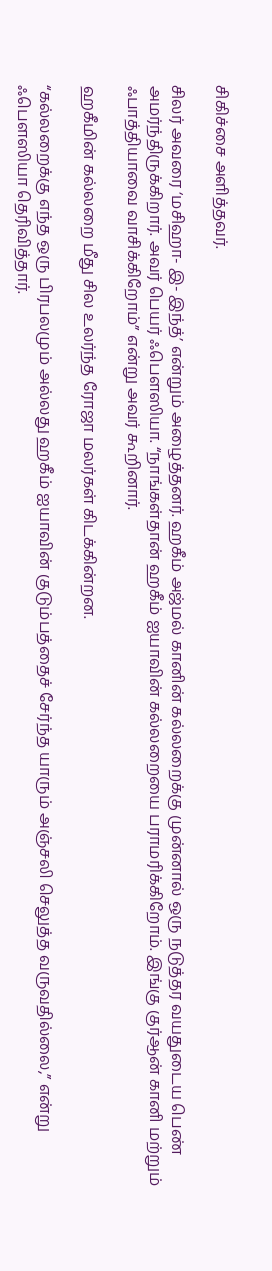சிகிச்சை அளித்தவர்.

சிலர் அவரை ‘மசிஹா- இ- இந்த்’ என்றும் அழைத்தனர். ஹகீம் அஜ்மல் கானின் கல்லறைக்கு முன்னால் ஒரு நடுத்தர வயதுடைய பெண் அமர்ந்திருக்கிறார். அவர் பெயர் ஃபெளஸியா. “நாங்கள்தான் ஹகீம் ஐயாவின் கல்லறையை பராமரிக்கிறோம். இங்கு குர்ஆன் கானி மற்றும் ஃபாத்தியாவை வாசிக்கிறோம்” என்று அவர் கூறினார்.

ஹகீமின் கல்லறை மீது சில உலர்ந்த ரோஜா மலர்கள் கிடக்கின்றன.

“கல்லறைக்கு எந்த ஒரு பிரபலமும் அல்லது ஹகீம் ஐயாவின் குடும்பத்தைச் சேர்ந்த யாரும் அஞ்சலி செலுத்த வருவதில்லை,” என்று ஃபெளஸியா தெரிவித்தார்.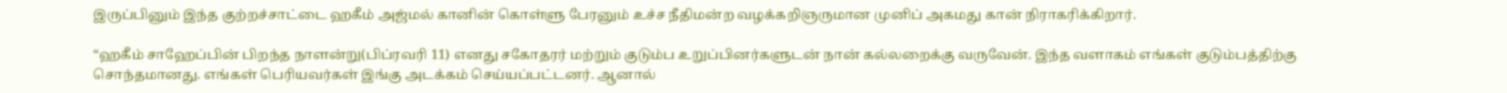இருப்பினும் இந்த குற்றச்சாட்டை ஹகீம் அஜ்மல் கானின் கொள்ளு பேரனும் உச்ச நீதிமன்ற வழக்கறிஞருமான முனிப் அகமது கான் நிராகரிக்கிறார்.

“ஹகீம் சாஹேப்பின் பிறந்த நாளன்று(பிப்ரவரி 11) எனது சகோதரர் மற்றும் குடும்ப உறுப்பினர்களுடன் நான் கல்லறைக்கு வருவேன். இந்த வளாகம் எங்கள் குடும்பத்திற்கு சொந்தமானது. எங்கள் பெரியவர்கள் இங்கு அடக்கம் செய்யப்பட்டனர். ஆனால்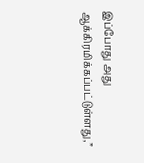இப்போது அது ஆக்கிரமிக்கப்பட்டுள்ளது,”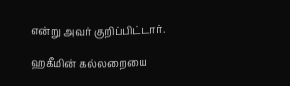என்று அவர் குறிப்பிட்டார்.

ஹகீமின் கல்லறையை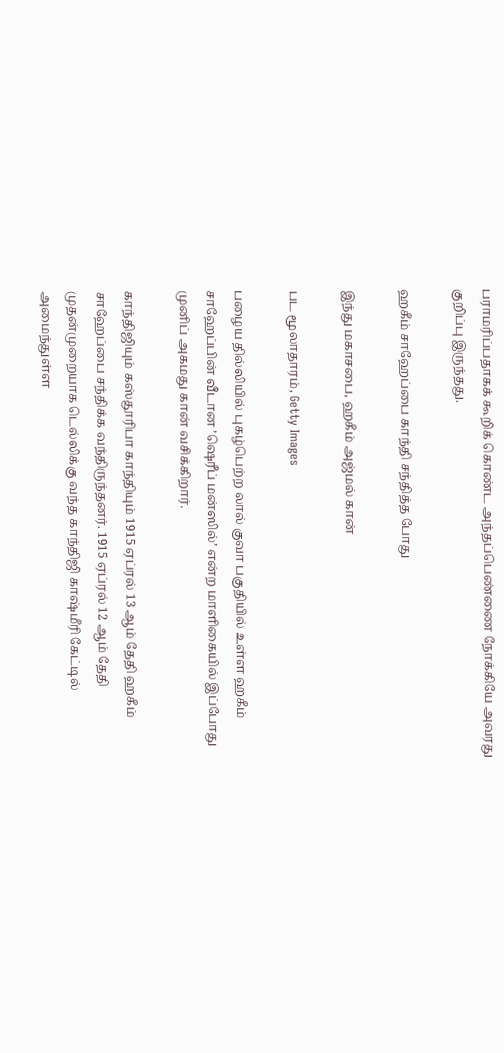பராமரிப்பதாகக் கூறிக் கொண்ட அந்தப்பெண்ணை நோக்கியே அவரது குறிப்பு இருந்தது.

ஹகீம் சாஹேப்பை காந்தி சந்தித்த போது

இந்து மகாசபை, ஹகீம் அஜ்மல் கான்

பட மூலாதாரம், Getty Images

பழைய தில்லியில் புகழ்பெற்ற லால் குவா பகுதியில் உள்ள ஹகீம் சாஹேப்பின் வீடான ’ஷெரீப் மன்ஸில்’ என்ற மாளிகையில் இப்போது முனிப் அகமது கான் வசிக்கிறார்.

காந்திஜியும் கஸ்தூரிபா காந்தியும் 1915 ஏப்ரல் 13 ஆம் தேதி ஹகீம் சாஹேப்பை சந்திக்க வந்திருந்தனர். 1915 ஏப்ரல் 12 ஆம் தேதி முதன்முறையாக டெல்லிக்கு வந்த காந்திஜி காஷ்மீரி கேட்டில் அமைந்துள்ள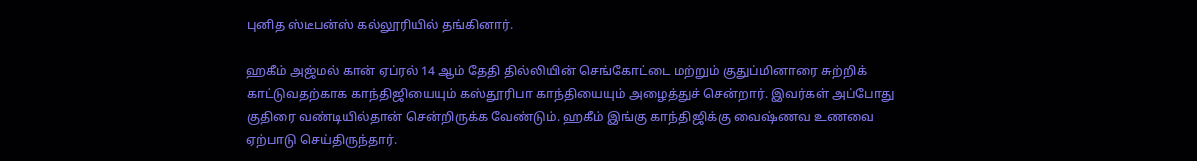புனித ஸ்டீபன்ஸ் கல்லூரியில் தங்கினார்.

ஹகீம் அஜ்மல் கான் ஏப்ரல் 14 ஆம் தேதி தில்லியின் செங்கோட்டை மற்றும் குதுப்மினாரை சுற்றிக் காட்டுவதற்காக காந்திஜியையும் கஸ்தூரிபா காந்தியையும் அழைத்துச் சென்றார். இவர்கள் அப்போது குதிரை வண்டியில்தான் சென்றிருக்க வேண்டும். ஹகீம் இங்கு காந்திஜிக்கு வைஷ்ணவ உணவை ஏற்பாடு செய்திருந்தார்.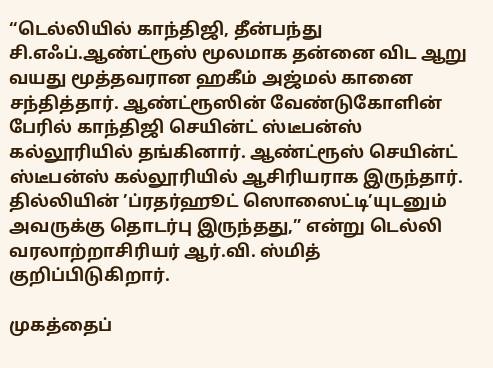“டெல்லியில் காந்திஜி, தீன்பந்து சி.எஃப்.ஆண்ட்ரூஸ் மூலமாக தன்னை விட ஆறு வயது மூத்தவரான ஹகீம் அஜ்மல் கானை சந்தித்தார். ஆண்ட்ரூஸின் வேண்டுகோளின் பேரில் காந்திஜி செயின்ட் ஸ்டீபன்ஸ் கல்லூரியில் தங்கினார். ஆண்ட்ரூஸ் செயின்ட் ஸ்டீபன்ஸ் கல்லூரியில் ஆசிரியராக இருந்தார். தில்லியின் ’ப்ரதர்ஹூட் ஸொஸைட்டி’யுடனும் அவருக்கு தொடர்பு இருந்தது,” என்று டெல்லி வரலாற்றாசிரியர் ஆர்.வி. ஸ்மித் குறிப்பிடுகிறார்.

முகத்தைப்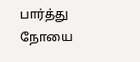பார்த்து நோயை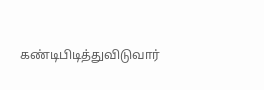கண்டிபிடித்துவிடுவார்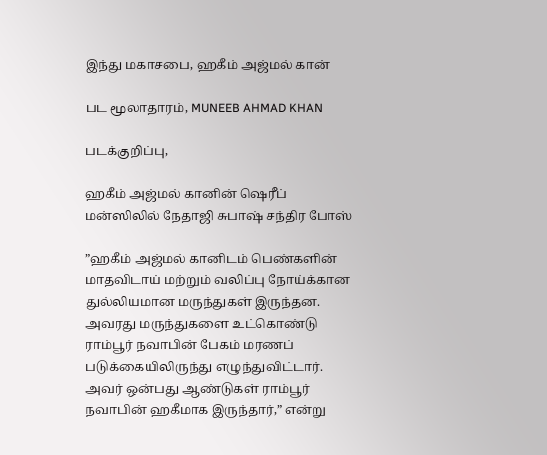இந்து மகாசபை, ஹகீம் அஜ்மல் கான்

பட மூலாதாரம், MUNEEB AHMAD KHAN

படக்குறிப்பு,

ஹகீம் அஜ்மல் கானின் ஷெரீப் மன்ஸிலில் நேதாஜி சுபாஷ் சந்திர போஸ்

”ஹகீம் அஜ்மல் கானிடம் பெண்களின் மாதவிடாய் மற்றும் வலிப்பு நோய்க்கான துல்லியமான மருந்துகள் இருந்தன. அவரது மருந்துகளை உட்கொண்டு ராம்பூர் நவாபின் பேகம் மரணப் படுக்கையிலிருந்து எழுந்துவிட்டார். அவர் ஒன்பது ஆண்டுகள் ராம்பூர் நவாபின் ஹகீமாக இருந்தார்,” என்று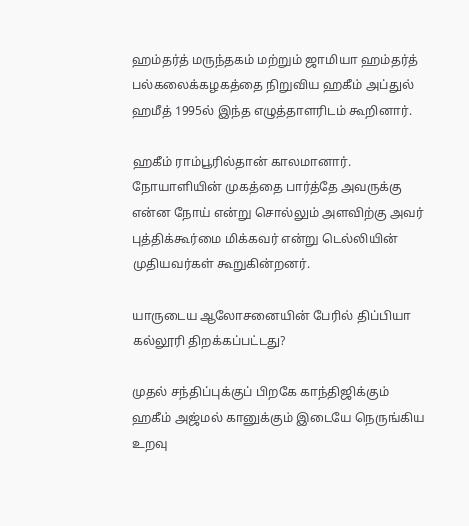ஹம்தர்த் மருந்தகம் மற்றும் ஜாமியா ஹம்தர்த் பல்கலைக்கழகத்தை நிறுவிய ஹகீம் அப்துல் ஹமீத் 1995ல் இந்த எழுத்தாளரிடம் கூறினார்.

ஹகீம் ராம்பூரில்தான் காலமானார். நோயாளியின் முகத்தை பார்த்தே அவருக்கு என்ன நோய் என்று சொல்லும் அளவிற்கு அவர் புத்திக்கூர்மை மிக்கவர் என்று டெல்லியின் முதியவர்கள் கூறுகின்றனர்.

யாருடைய ஆலோசனையின் பேரில் திப்பியா கல்லூரி திறக்கப்பட்டது?

முதல் சந்திப்புக்குப் பிறகே காந்திஜிக்கும் ஹகீம் அஜ்மல் கானுக்கும் இடையே நெருங்கிய உறவு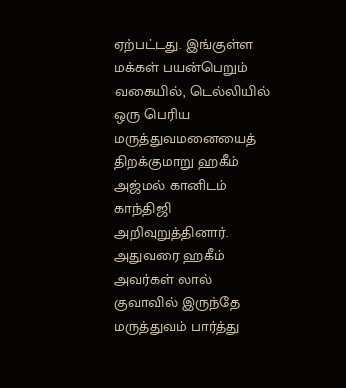ஏற்பட்டது. இங்குள்ள மக்கள் பயன்பெறும் வகையில், டெல்லியில் ஒரு பெரிய மருத்துவமனையைத் திறக்குமாறு ஹகீம் அஜ்மல் கானிடம் காந்திஜி அறிவுறுத்தினார். அதுவரை ஹகீம் அவர்கள் லால் குவாவில் இருந்தே மருத்துவம் பார்த்து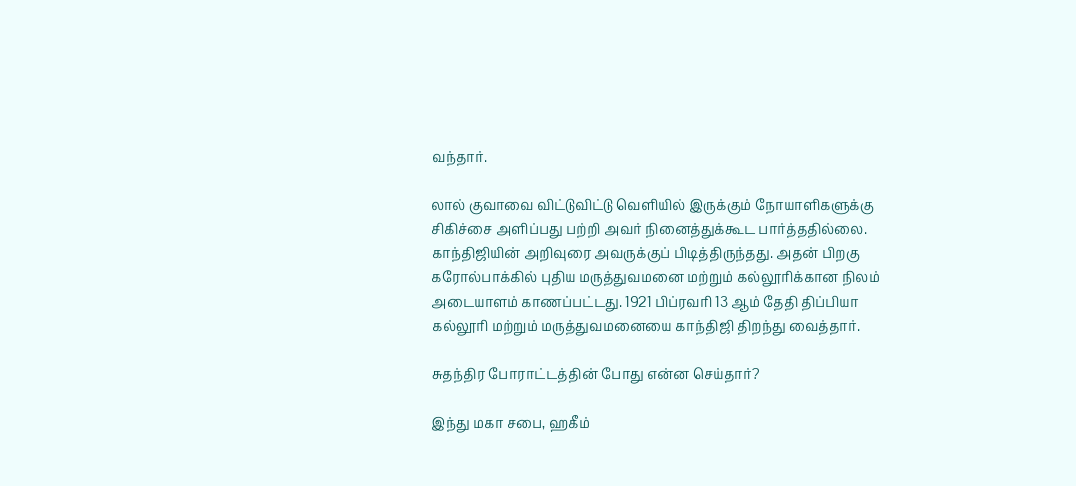வந்தார்.

லால் குவாவை விட்டுவிட்டு வெளியில் இருக்கும் நோயாளிகளுக்கு சிகிச்சை அளிப்பது பற்றி அவர் நினைத்துக்கூட பார்த்ததில்லை. காந்திஜியின் அறிவுரை அவருக்குப் பிடித்திருந்தது. அதன் பிறகு கரோல்பாக்கில் புதிய மருத்துவமனை மற்றும் கல்லூரிக்கான நிலம் அடையாளம் காணப்பட்டது. 1921 பிப்ரவரி 13 ஆம் தேதி திப்பியா கல்லூரி மற்றும் மருத்துவமனையை காந்திஜி திறந்து வைத்தார்.

சுதந்திர போராட்டத்தின் போது என்ன செய்தார்?

இந்து மகா சபை, ஹகீம்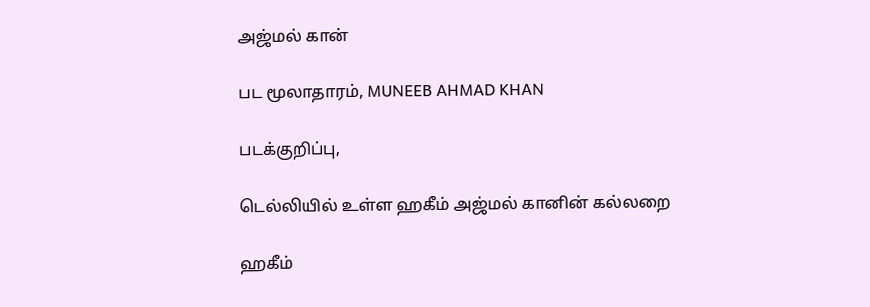அஜ்மல் கான்

பட மூலாதாரம், MUNEEB AHMAD KHAN

படக்குறிப்பு,

டெல்லியில் உள்ள ஹகீம் அஜ்மல் கானின் கல்லறை

ஹகீம்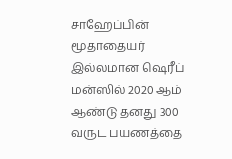சாஹேப்பின் மூதாதையர் இல்லமான ஷெரீப் மன்ஸில் 2020 ஆம் ஆண்டு தனது 300 வருட பயணத்தை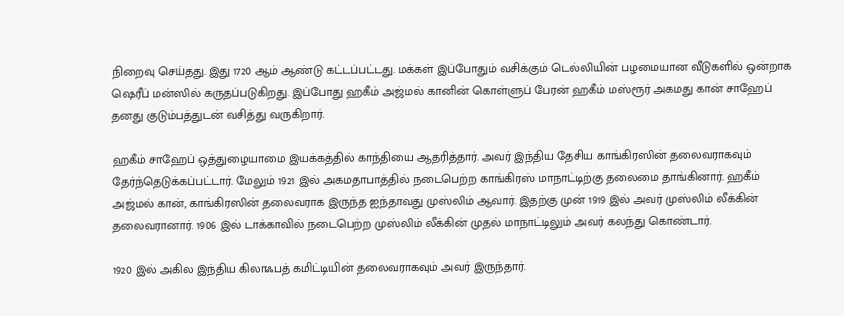நிறைவு செய்தது. இது 1720 ஆம் ஆண்டு கட்டப்பட்டது. மக்கள் இப்போதும் வசிக்கும் டெல்லியின் பழமையான வீடுகளில் ஒன்றாக ஷெரீப் மன்ஸில் கருதப்படுகிறது. இப்போது ஹகீம் அஜ்மல் கானின் கொள்ளுப் பேரன் ஹகீம் மஸ்ரூர் அகமது கான் சாஹேப் தனது குடும்பத்துடன் வசித்து வருகிறார்.

ஹகீம் சாஹேப் ஒத்துழையாமை இயக்கத்தில் காந்தியை ஆதரித்தார். அவர் இந்திய தேசிய காங்கிரஸின் தலைவராகவும் தேர்ந்தெடுக்கப்பட்டார். மேலும் 1921 இல் அகமதாபாத்தில் நடைபெற்ற காங்கிரஸ் மாநாட்டிற்கு தலைமை தாங்கினார். ஹகீம் அஜ்மல் கான், காங்கிரஸின் தலைவராக இருந்த ஐந்தாவது முஸ்லிம் ஆவார். இதற்கு முன் 1919 இல் அவர் முஸ்லிம் லீக்கின் தலைவரானார். 1906 இல் டாக்காவில் நடைபெற்ற முஸ்லிம் லீக்கின் முதல் மாநாட்டிலும் அவர் கலந்து கொண்டார்.

1920 இல் அகில இந்திய கிலாஃபத் கமிட்டியின் தலைவராகவும் அவர் இருந்தார்.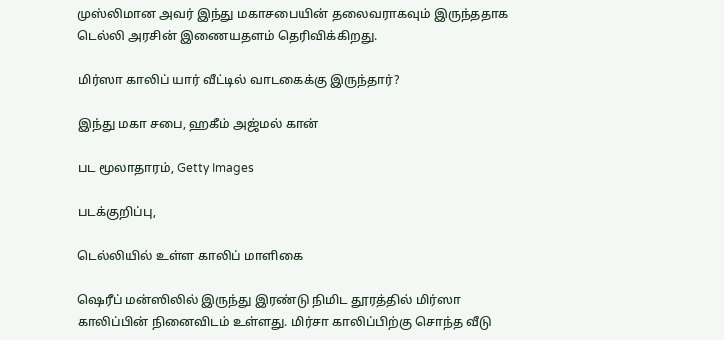முஸ்லிமான அவர் இந்து மகாசபையின் தலைவராகவும் இருந்ததாக டெல்லி அரசின் இணையதளம் தெரிவிக்கிறது.

மிர்ஸா காலிப் யார் வீட்டில் வாடகைக்கு இருந்தார்?

இந்து மகா சபை, ஹகீம் அஜ்மல் கான்

பட மூலாதாரம், Getty Images

படக்குறிப்பு,

டெல்லியில் உள்ள காலிப் மாளிகை

ஷெரீப் மன்ஸிலில் இருந்து இரண்டு நிமிட தூரத்தில் மிர்ஸா காலிப்பின் நினைவிடம் உள்ளது. மிர்சா காலிப்பிற்கு சொந்த வீடு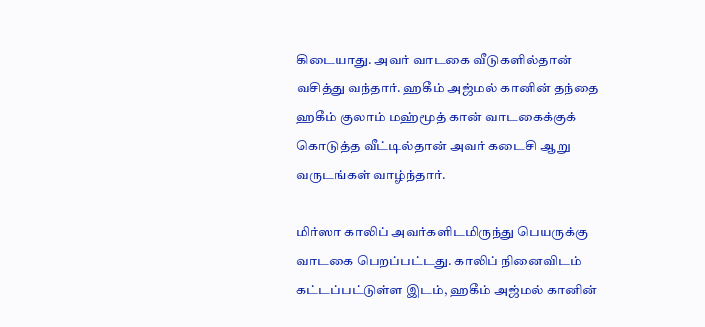கிடையாது. அவர் வாடகை வீடுகளில்தான் வசித்து வந்தார். ஹகீம் அஜ்மல் கானின் தந்தை ஹகீம் குலாம் மஹ்மூத் கான் வாடகைக்குக் கொடுத்த வீட்டில்தான் அவர் கடைசி ஆறு வருடங்கள் வாழ்ந்தார்.

மிர்ஸா காலிப் அவர்களிடமிருந்து பெயருக்கு வாடகை பெறப்பட்டது. காலிப் நினைவிடம் கட்டப்பட்டுள்ள இடம், ஹகீம் அஜ்மல் கானின்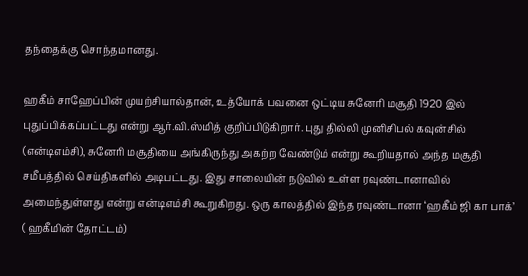தந்தைக்கு சொந்தமானது.

ஹகீம் சாஹேப்பின் முயற்சியால்தான், உத்யோக் பவனை ஒட்டிய சுனேரி மசூதி 1920 இல் புதுப்பிக்கப்பட்டது என்று ஆர்.வி.ஸ்மித் குறிப்பிடுகிறார். புது தில்லி முனிசிபல் கவுன்சில் (என்டிஎம்சி), சுனேரி மசூதியை அங்கிருந்து அகற்ற வேண்டும் என்று கூறியதால் அந்த மசூதி சமீபத்தில் செய்திகளில் அடிபட்டது. இது சாலையின் நடுவில் உள்ள ரவுண்டானாவில் அமைந்துள்ளது என்று என்டிஎம்சி கூறுகிறது. ஒரு காலத்தில் இந்த ரவுண்டானா ‘ஹகீம் ஜி கா பாக்’ ( ஹகீமின் தோட்டம்)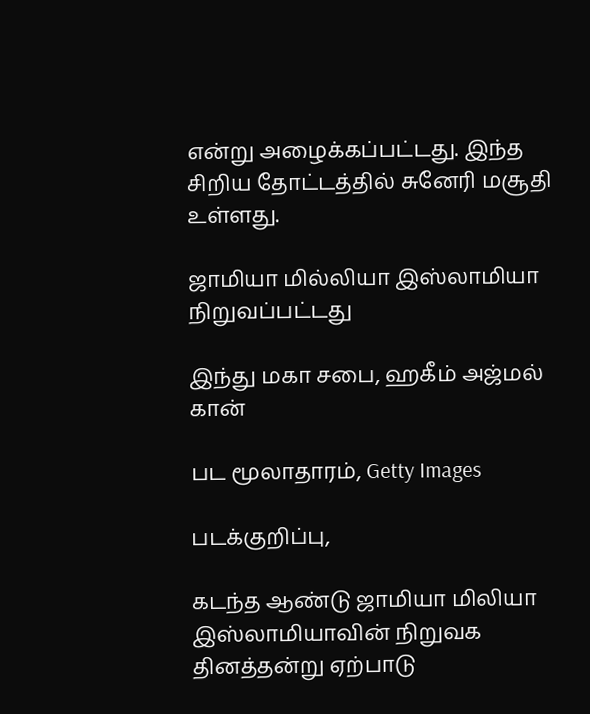என்று அழைக்கப்பட்டது. இந்த சிறிய தோட்டத்தில் சுனேரி மசூதி உள்ளது.

ஜாமியா மில்லியா இஸ்லாமியா நிறுவப்பட்டது

இந்து மகா சபை, ஹகீம் அஜ்மல் கான்

பட மூலாதாரம், Getty Images

படக்குறிப்பு,

கடந்த ஆண்டு ஜாமியா மிலியா இஸ்லாமியாவின் நிறுவக தினத்தன்று ஏற்பாடு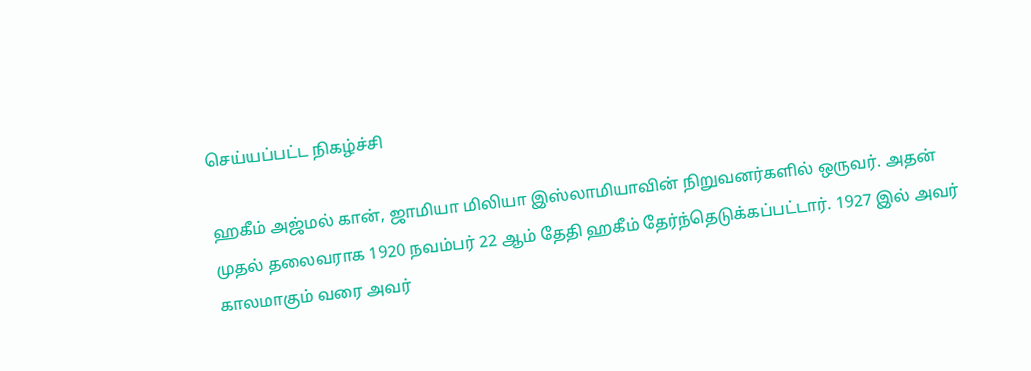செய்யப்பட்ட நிகழ்ச்சி

ஹகீம் அஜ்மல் கான், ஜாமியா மிலியா இஸ்லாமியாவின் நிறுவனர்களில் ஒருவர். அதன் முதல் தலைவராக 1920 நவம்பர் 22 ஆம் தேதி ஹகீம் தேர்ந்தெடுக்கப்பட்டார். 1927 இல் அவர் காலமாகும் வரை அவர்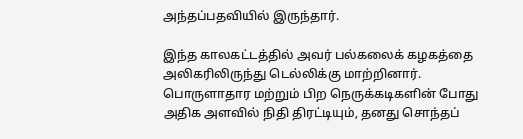அந்தப்பதவியில் இருந்தார்.

இந்த காலகட்டத்தில் அவர் பல்கலைக் கழகத்தை அலிகரிலிருந்து டெல்லிக்கு மாற்றினார். பொருளாதார மற்றும் பிற நெருக்கடிகளின் போது அதிக அளவில் நிதி திரட்டியும், தனது சொந்தப்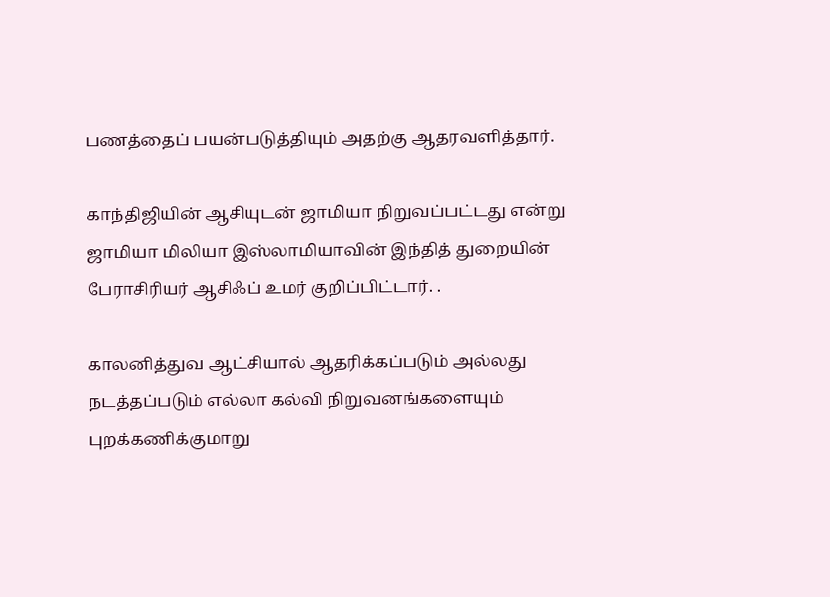பணத்தைப் பயன்படுத்தியும் அதற்கு ஆதரவளித்தார்.

காந்திஜியின் ஆசியுடன் ஜாமியா நிறுவப்பட்டது என்று ஜாமியா மிலியா இஸ்லாமியாவின் இந்தித் துறையின் பேராசிரியர் ஆசிஃப் உமர் குறிப்பிட்டார். .

காலனித்துவ ஆட்சியால் ஆதரிக்கப்படும் அல்லது நடத்தப்படும் எல்லா கல்வி நிறுவனங்களையும் புறக்கணிக்குமாறு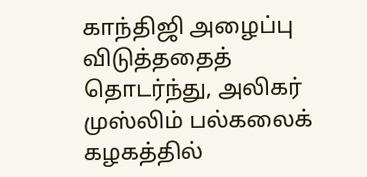காந்திஜி அழைப்பு விடுத்ததைத் தொடர்ந்து, அலிகர் முஸ்லிம் பல்கலைக் கழகத்தில்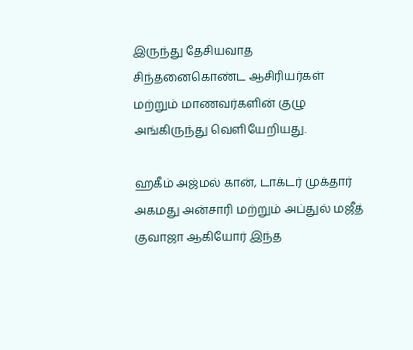இருந்து தேசியவாத சிந்தனைகொண்ட ஆசிரியர்கள் மற்றும் மாணவர்களின் குழு அங்கிருந்து வெளியேறியது.

ஹகீம் அஜ்மல் கான், டாக்டர் முக்தார் அகமது அன்சாரி மற்றும் அப்துல் மஜீத் குவாஜா ஆகியோர் இந்த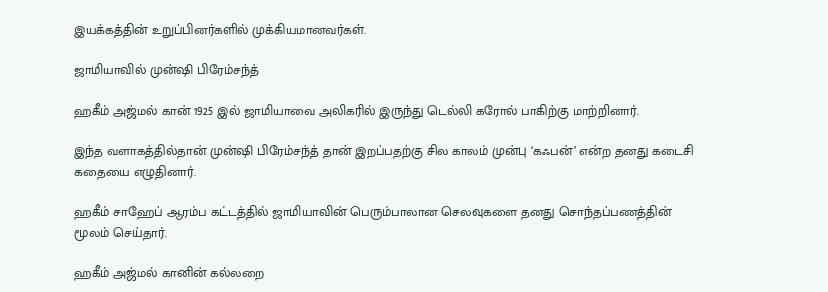இயக்கத்தின் உறுப்பினர்களில் முக்கியமானவர்கள்.

ஜாமியாவில் முன்ஷி பிரேம்சந்த்

ஹகீம் அஜ்மல் கான் 1925 இல் ஜாமியாவை அலிகரில் இருந்து டெல்லி கரோல் பாகிற்கு மாற்றினார்.

இந்த வளாகத்தில்தான் முன்ஷி பிரேம்சந்த் தான் இறப்பதற்கு சில காலம் முன்பு ‘கஃபன்’ என்ற தனது கடைசி கதையை எழுதினார்.

ஹகீம் சாஹேப் ஆரம்ப கட்டத்தில் ஜாமியாவின் பெரும்பாலான செலவுகளை தனது சொந்தப்பணத்தின் மூலம் செய்தார்.

ஹகீம் அஜ்மல் கானின் கல்லறை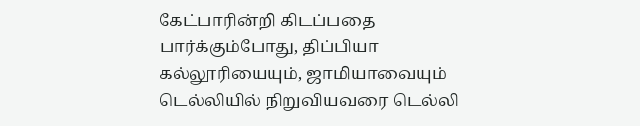கேட்பாரின்றி கிடப்பதை பார்க்கும்போது, திப்பியா கல்லூரியையும், ஜாமியாவையும் டெல்லியில் நிறுவியவரை டெல்லி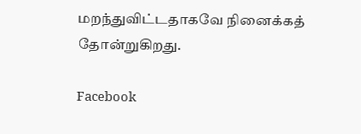மறந்துவிட்டதாகவே நினைக்கத் தோன்றுகிறது.

Facebook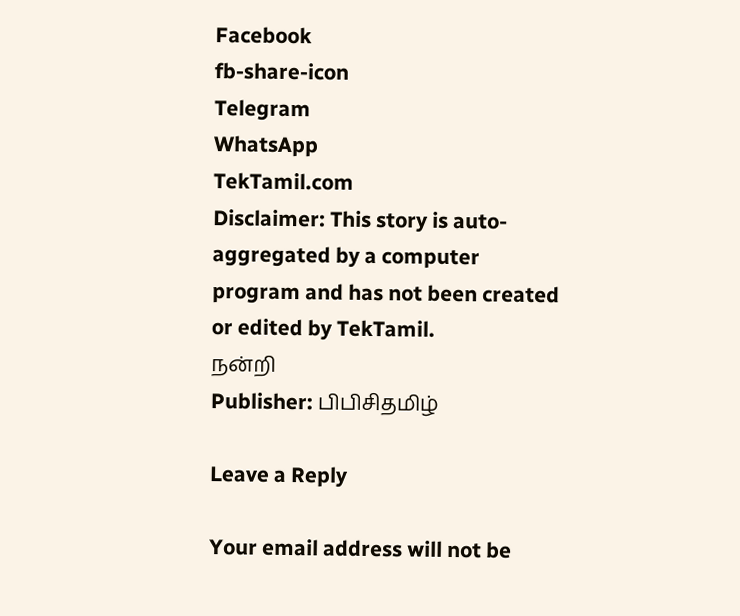Facebook
fb-share-icon
Telegram
WhatsApp
TekTamil.com
Disclaimer: This story is auto-aggregated by a computer program and has not been created or edited by TekTamil.
நன்றி
Publisher: பிபிசிதமிழ்

Leave a Reply

Your email address will not be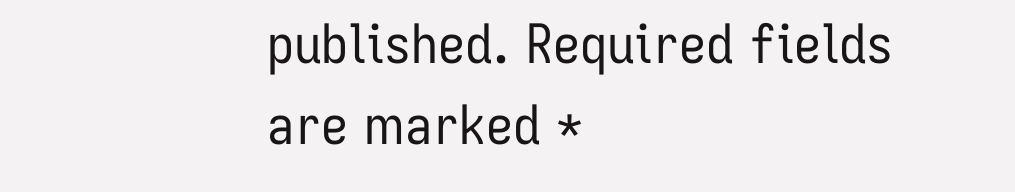published. Required fields are marked *